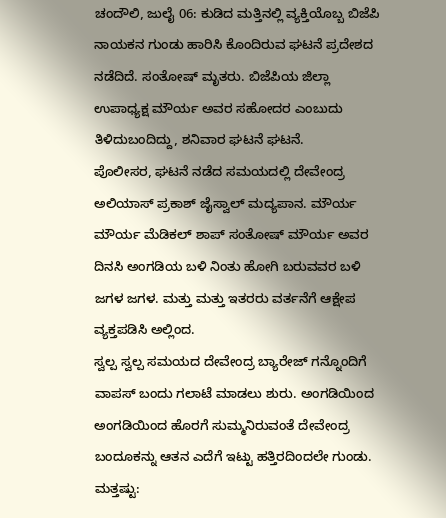ಚಂದೌಲಿ, ಜುಲೈ 06: ಕುಡಿದ ಮತ್ತಿನಲ್ಲಿ ವ್ಯಕ್ತಿಯೊಬ್ಬ ಬಿಜೆಪಿ ನಾಯಕನ ಗುಂಡು ಹಾರಿಸಿ ಕೊಂದಿರುವ ಘಟನೆ ಪ್ರದೇಶದ ನಡೆದಿದೆ. ಸಂತೋಷ್ ಮೃತರು. ಬಿಜೆಪಿಯ ಜಿಲ್ಲಾ ಉಪಾಧ್ಯಕ್ಷ ಮೌರ್ಯ ಅವರ ಸಹೋದರ ಎಂಬುದು ತಿಳಿದುಬಂದಿದ್ದು, ಶನಿವಾರ ಘಟನೆ ಘಟನೆ.
ಪೊಲೀಸರ, ಘಟನೆ ನಡೆದ ಸಮಯದಲ್ಲಿ ದೇವೇಂದ್ರ ಅಲಿಯಾಸ್ ಪ್ರಕಾಶ್ ಜೈಸ್ವಾಲ್ ಮದ್ಯಪಾನ. ಮೌರ್ಯ ಮೌರ್ಯ ಮೆಡಿಕಲ್ ಶಾಪ್ ಸಂತೋಷ್ ಮೌರ್ಯ ಅವರ ದಿನಸಿ ಅಂಗಡಿಯ ಬಳಿ ನಿಂತು ಹೋಗಿ ಬರುವವರ ಬಳಿ ಜಗಳ ಜಗಳ. ಮತ್ತು ಮತ್ತು ಇತರರು ವರ್ತನೆಗೆ ಆಕ್ಷೇಪ ವ್ಯಕ್ತಪಡಿಸಿ ಅಲ್ಲಿಂದ.
ಸ್ವಲ್ಪ ಸ್ವಲ್ಪ ಸಮಯದ ದೇವೇಂದ್ರ ಬ್ಯಾರೇಜ್ ಗನ್ನೊಂದಿಗೆ ವಾಪಸ್ ಬಂದು ಗಲಾಟೆ ಮಾಡಲು ಶುರು. ಅಂಗಡಿಯಿಂದ ಅಂಗಡಿಯಿಂದ ಹೊರಗೆ ಸುಮ್ಮನಿರುವಂತೆ ದೇವೇಂದ್ರ ಬಂದೂಕನ್ನು ಆತನ ಎದೆಗೆ ಇಟ್ಟು ಹತ್ತಿರದಿಂದಲೇ ಗುಂಡು.
ಮತ್ತಷ್ಟು: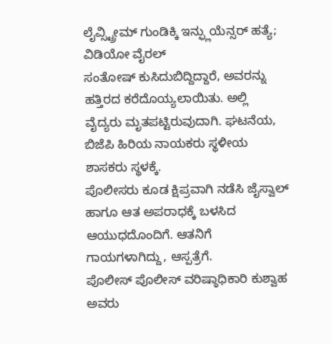ಲೈವ್ಸ್ಟ್ರೀಮ್ ಗುಂಡಿಕ್ಕಿ ಇನ್ಫ್ಲುಯೆನ್ಸರ್ ಹತ್ಯೆ; ವಿಡಿಯೋ ವೈರಲ್
ಸಂತೋಷ್ ಕುಸಿದುಬಿದ್ದಿದ್ದಾರೆ, ಅವರನ್ನು ಹತ್ತಿರದ ಕರೆದೊಯ್ಯಲಾಯಿತು. ಅಲ್ಲಿ ವೈದ್ಯರು ಮೃತಪಟ್ಟಿರುವುದಾಗಿ. ಘಟನೆಯ, ಬಿಜೆಪಿ ಹಿರಿಯ ನಾಯಕರು ಸ್ಥಳೀಯ ಶಾಸಕರು ಸ್ಥಳಕ್ಕೆ.
ಪೊಲೀಸರು ಕೂಡ ಕ್ಷಿಪ್ರವಾಗಿ ನಡೆಸಿ ಜೈಸ್ವಾಲ್ ಹಾಗೂ ಆತ ಅಪರಾಧಕ್ಕೆ ಬಳಸಿದ ಆಯುಧದೊಂದಿಗೆ. ಆತನಿಗೆ ಗಾಯಗಳಾಗಿದ್ದು, ಆಸ್ಪತ್ರೆಗೆ.
ಪೊಲೀಸ್ ಪೊಲೀಸ್ ವರಿಷ್ಠಾಧಿಕಾರಿ ಕುಶ್ವಾಹ ಅವರು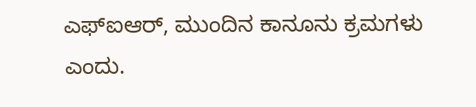ಎಫ್ಐಆರ್, ಮುಂದಿನ ಕಾನೂನು ಕ್ರಮಗಳು ಎಂದು.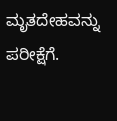ಮೃತದೇಹವನ್ನು ಪರೀಕ್ಷೆಗೆ.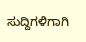ಸುದ್ದಿಗಳಿಗಾಗಿ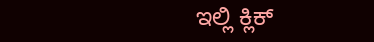ಇಲ್ಲಿ ಕ್ಲಿಕ್